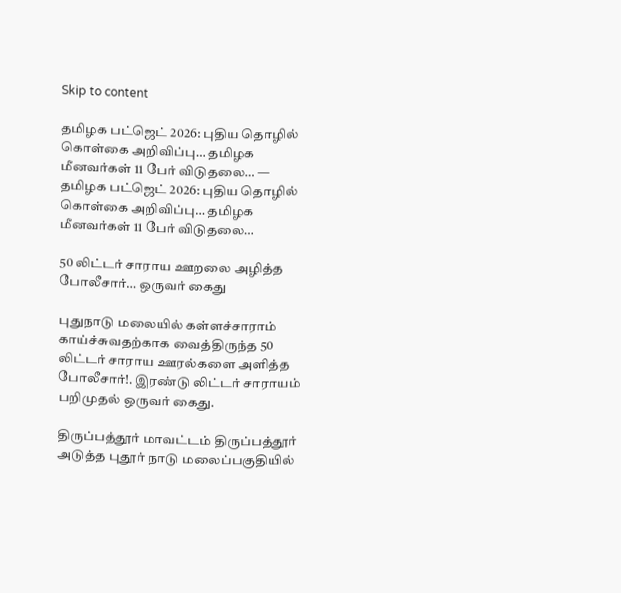Skip to content

தமிழக பட்ஜெட் 2026: புதிய தொழில் கொள்கை அறிவிப்பு… தமிழக மீனவர்கள் 11 பேர் விடுதலை… — தமிழக பட்ஜெட் 2026: புதிய தொழில் கொள்கை அறிவிப்பு… தமிழக மீனவர்கள் 11 பேர் விடுதலை…

50 லிட்டர் சாராய ஊறலை அழித்த போலீசார்… ஒருவர் கைது

புதுநாடு மலையில் கள்ளச்சாராம் காய்ச்சுவதற்காக வைத்திருந்த 50 லிட்டர் சாராய ஊரல்களை அளித்த போலீசார்!. இரண்டு லிட்டர் சாராயம் பறிமுதல் ஒருவர் கைது.

திருப்பத்தூர் மாவட்டம் திருப்பத்தூர் அடுத்த புதூர் நாடு மலைப்பகுதியில்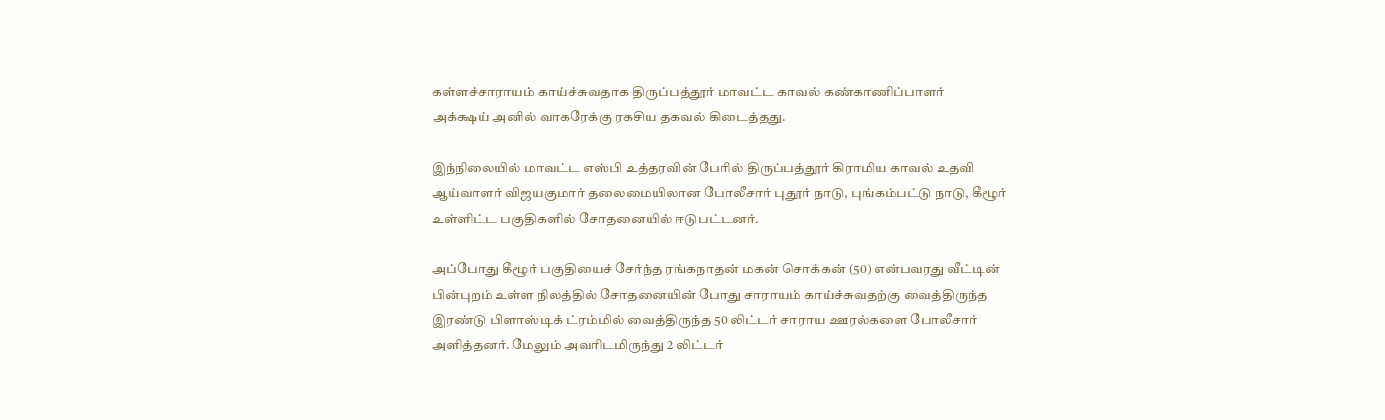கள்ளச்சாராயம் காய்ச்சுவதாக திருப்பத்தூர் மாவட்ட காவல் கண்காணிப்பாளர்
அக்க்ஷய் அனில் வாகரேக்கு ரகசிய தகவல் கிடைத்தது.

இந்நிலையில் மாவட்ட எஸ்பி உத்தரவின் பேரில் திருப்பத்தூர் கிராமிய காவல் உதவி ஆய்வாளர் விஜயகுமார் தலைமையிலான போலீசார் புதூர் நாடு, புங்கம்பட்டு நாடு, கீழூர் உள்ளிட்ட பகுதிகளில் சோதனையில் ஈடுபட்டனர்.

அப்போது கீழூர் பகுதியைச் சேர்ந்த ரங்கநாதன் மகன் சொக்கன் (50) என்பவரது வீட்டின் பின்புறம் உள்ள நிலத்தில் சோதனையின் போது சாராயம் காய்ச்சுவதற்கு வைத்திருந்த இரண்டு பிளாஸ்டிக் ட்ரம்மில் வைத்திருந்த 50 லிட்டர் சாராய ஊரல்களை போலீசார் அளித்தனர். மேலும் அவரிடமிருந்து 2 லிட்டர்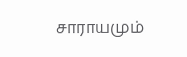சாராயமும்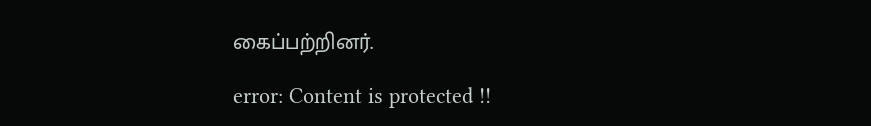கைப்பற்றினர்.

error: Content is protected !!